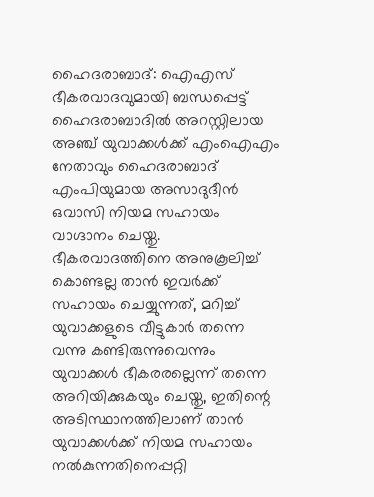ഹൈദരാബാദ്: ഐഎസ് ഭീകരവാദവുമായി ബന്ധപ്പെട്ട് ഹൈദരാബാദിൽ അറസ്റ്റിലായ അഞ്ച് യുവാക്കൾക്ക് എംഐഎം നേതാവും ഹൈദരാബാദ് എംപിയുമായ അസാദുദീൻ ഒവാസി നിയമ സഹായം വാഗ്ദാനം ചെയ്തു.
ഭീകരവാദത്തിനെ അനുകൂലിച്ച് കൊണ്ടല്ല താൻ ഇവർക്ക് സഹായം ചെയ്യുന്നത്, മറിച്ച് യുവാക്കളുടെ വീട്ടുകാർ തന്നെ വന്നു കണ്ടിരുന്നുവെന്നും യുവാക്കൾ ഭീകരരല്ലെന്ന് തന്നെ അറിയിക്കുകയും ചെയ്തു, ഇതിന്റെ അടിസ്ഥാനത്തിലാണ് താൻ യുവാക്കൾക്ക് നിയമ സഹായം നൽകുന്നതിനെപ്പറ്റി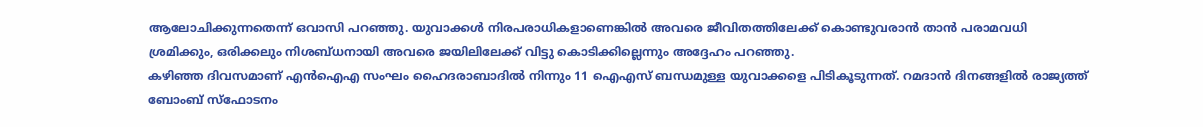ആലോചിക്കുന്നതെന്ന് ഒവാസി പറഞ്ഞു. യുവാക്കൾ നിരപരാധികളാണെങ്കിൽ അവരെ ജീവിതത്തിലേക്ക് കൊണ്ടുവരാൻ താൻ പരാമവധി ശ്രമിക്കും, ഒരിക്കലും നിശബ്ധനായി അവരെ ജയിലിലേക്ക് വിട്ടു കൊടിക്കില്ലെന്നും അദ്ദേഹം പറഞ്ഞു.
കഴിഞ്ഞ ദിവസമാണ് എൻഐഎ സംഘം ഹൈദരാബാദിൽ നിന്നും 11 ഐഎസ് ബന്ധമുള്ള യുവാക്കളെ പിടികൂടുന്നത്. റമദാൻ ദിനങ്ങളിൽ രാജ്യത്ത് ബോംബ് സ്ഫോടനം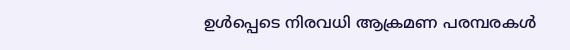ഉൾപ്പെടെ നിരവധി ആക്രമണ പരമ്പരകൾ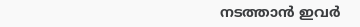നടത്താൻ ഇവർ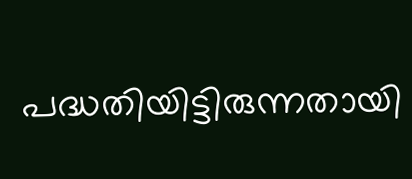പദ്ധതിയിട്ടിരുന്നതായി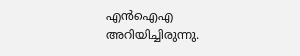എൻഐഎ അറിയിച്ചിരുന്നു.